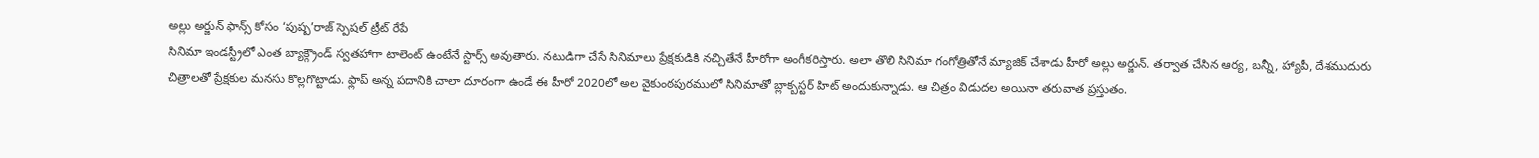అల్లు అర్జున్ ఫాన్స్ కోసం ‘పుష్ప’రాజ్ స్పెషల్ ట్రీట్ రేపే
సినిమా ఇండస్ట్రీలో ఎంత బ్యాక్గ్రౌండ్ స్వతహాగా టాలెంట్ ఉంటేనే స్టార్స్ అవుతారు. నటుడిగా చేసే సినిమాలు ప్రేక్షకుడికి నచ్చితేనే హీరోగా అంగీకరిస్తారు. అలా తొలి సినిమా గంగోత్రితోనే మ్యాజిక్ చేశాడు హీరో అల్లు అర్జున్. తర్వాత చేసిన ఆర్య, బన్నీ, హ్యాపీ, దేశముదురు చిత్రాలతో ప్రేక్షకుల మనసు కొల్లగొట్టాడు. ఫ్లాప్ అన్న పదానికి చాలా దూరంగా ఉండే ఈ హీరో 2020లో అల వైకుంఠపురములో సినిమాతో బ్లాక్బస్టర్ హిట్ అందుకున్నాడు. ఆ చిత్రం విడుదల అయినా తరువాత ప్రస్తుతం.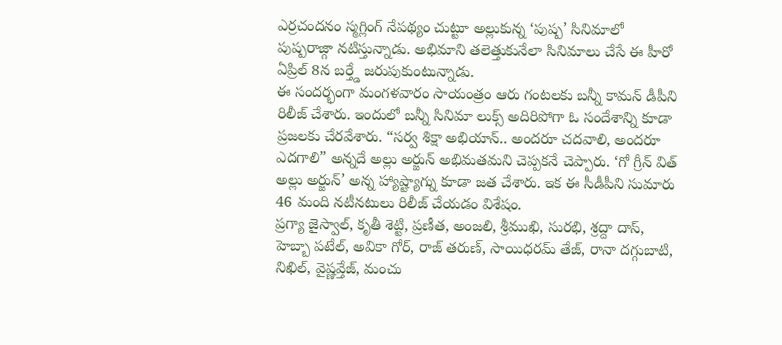ఎర్రచందనం స్మగ్లింగ్ నేపథ్యం చుట్టూ అల్లుకున్న ‘పుష్ప’ సినిమాలో పుష్పరాజ్గా నటిస్తున్నాడు. అభిమాని తలెత్తుకునేలా సినిమాలు చేసే ఈ హీరో ఏప్రిల్ 8న బర్త్డే జరుపుకుంటున్నాడు.
ఈ సందర్భంగా మంగళవారం సాయంత్రం ఆరు గంటలకు బన్నీ కామన్ డీపీని రిలీజ్ చేశారు. ఇందులో బన్నీ సినిమా లుక్స్ అదిరిపోగా ఓ సందేశాన్ని కూడా ప్రజలకు చేరవేశారు. “సర్వ శిక్షా అభియాన్.. అందరూ చదవాలి, అందరూ ఎదగాలి” అన్నదే అల్లు అర్జున్ అభిమతమని చెప్పకనే చెప్పారు. ‘గో గ్రీన్ విత్ అల్లు అర్జున్’ అన్న హ్యాష్ట్యాగ్ను కూడా జత చేశారు. ఇక ఈ సీడీపీని సుమారు 46 మంది నటీనటులు రిలీజ్ చేయడం విశేషం.
ప్రగ్యా జైస్వాల్, కృతీ శెట్టి, ప్రణీత, అంజలి, శ్రీముఖి, సురభి, శ్రద్దా దాస్, హెబ్బా పటేల్, అవికా గోర్, రాజ్ తరుణ్, సాయిధరమ్ తేజ్, రానా దగ్గుబాటి, నిఖిల్, వైష్ణవ్తేజ్, మంచు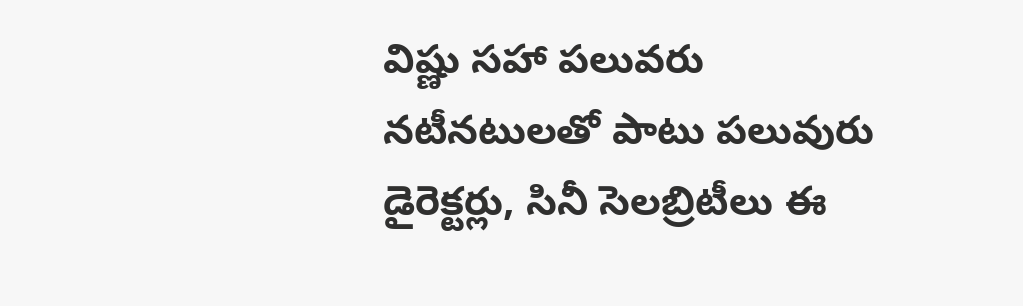విష్ణు సహా పలువరు నటీనటులతో పాటు పలువురు డైరెక్టర్లు, సినీ సెలబ్రిటీలు ఈ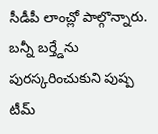సీడీపీ లాంచ్లో పాల్గొన్నారు. బన్నీ బర్త్డేను పురస్కరించుకుని పుష్ప టీమ్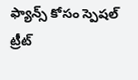ఫ్యాన్స్ కోసం స్పెషల్ ట్రీట్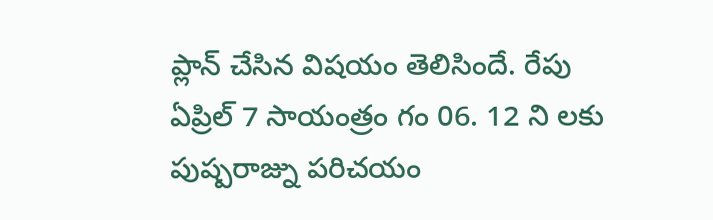ప్లాన్ చేసిన విషయం తెలిసిందే. రేపు ఏప్రిల్ 7 సాయంత్రం గం 06. 12 ని లకు పుష్పరాజ్ను పరిచయం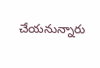చేయనున్నారు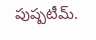పుష్పటీమ్.